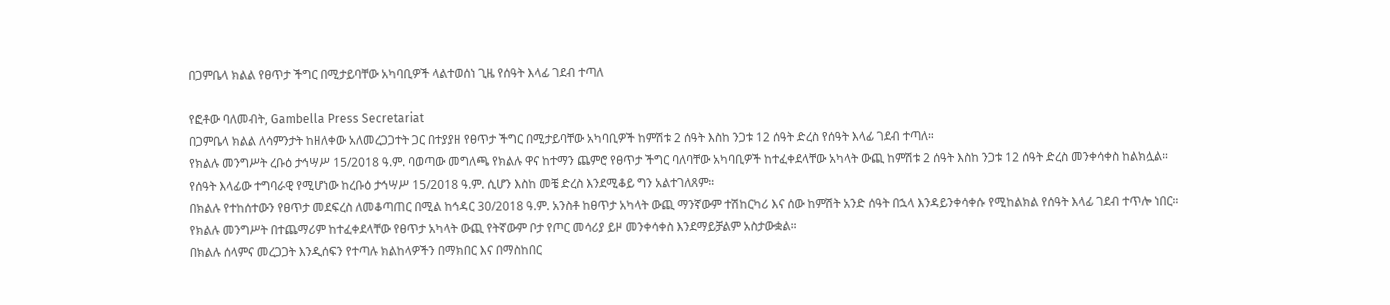በጋምቤላ ክልል የፀጥታ ችግር በሚታይባቸው አካባቢዎች ላልተወሰነ ጊዜ የሰዓት እላፊ ገደብ ተጣለ

የፎቶው ባለመብት, Gambella Press Secretariat
በጋምቤላ ክልል ለሳምንታት ከዘለቀው አለመረጋጋተት ጋር በተያያዘ የፀጥታ ችግር በሚታይባቸው አካባቢዎች ከምሽቱ 2 ሰዓት እስከ ንጋቱ 12 ሰዓት ድረስ የሰዓት እላፊ ገደብ ተጣለ።
የክልሉ መንግሥት ረቡዕ ታኅሣሥ 15/2018 ዓ.ም. ባወጣው መግለጫ የክልሉ ዋና ከተማን ጨምሮ የፀጥታ ችግር ባለባቸው አካባቢዎች ከተፈቀደላቸው አካላት ውጪ ከምሽቱ 2 ሰዓት እስከ ንጋቱ 12 ሰዓት ድረስ መንቀሳቀስ ከልክሏል።
የሰዓት እላፊው ተግባራዊ የሚሆነው ከረቡዕ ታኅሣሥ 15/2018 ዓ.ም. ሲሆን እስከ መቼ ድረስ እንደሚቆይ ግን አልተገለጸም።
በክልሉ የተከሰተውን የፀጥታ መደፍረስ ለመቆጣጠር በሚል ከኅዳር 30/2018 ዓ.ም. አንስቶ ከፀጥታ አካላት ውጪ ማንኛውም ተሽከርካሪ እና ሰው ከምሽት አንድ ሰዓት በኋላ እንዳይንቀሳቀሱ የሚከልክል የሰዓት እላፊ ገደብ ተጥሎ ነበር።
የክልሉ መንግሥት በተጨማሪም ከተፈቀደላቸው የፀጥታ አካላት ውጪ የትኛውም ቦታ የጦር መሳሪያ ይዞ መንቀሳቀስ እንደማይቻልም አስታውቋል።
በክልሉ ሰላምና መረጋጋት እንዲሰፍን የተጣሉ ክልከላዎችን በማክበር እና በማስከበር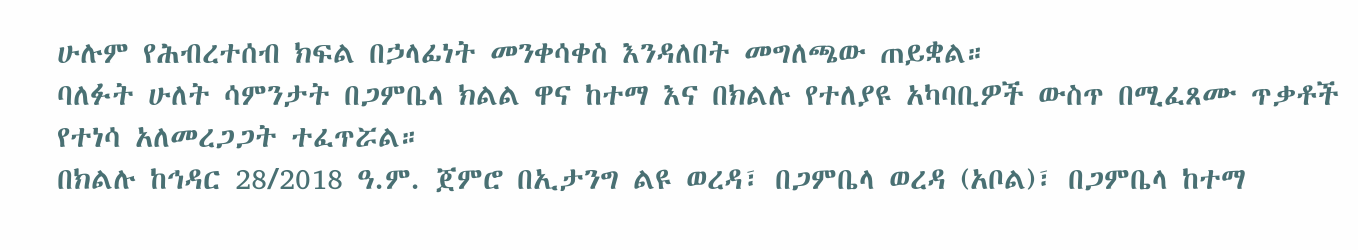ሁሉም የሕብረተሰብ ክፍል በኃላፊነት መንቀሳቀስ እንዳለበት መግለጫው ጠይቋል።
ባለፉት ሁለት ሳምንታት በጋምቤላ ክልል ዋና ከተማ እና በክልሉ የተለያዩ አካባቢዎች ውስጥ በሚፈጸሙ ጥቃቶች የተነሳ አለመረጋጋት ተፈጥሯል።
በክልሉ ከኅዳር 28/2018 ዓ.ም. ጀምሮ በኢታንግ ልዩ ወረዳ፣ በጋምቤላ ወረዳ (አቦል)፣ በጋምቤላ ከተማ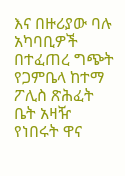እና በዙሪያው ባሉ አካባቢዎች በተፈጠረ ግጭት የጋምቤላ ከተማ ፖሊስ ጽሕፈት ቤት አዛዥ የነበሩት ዋና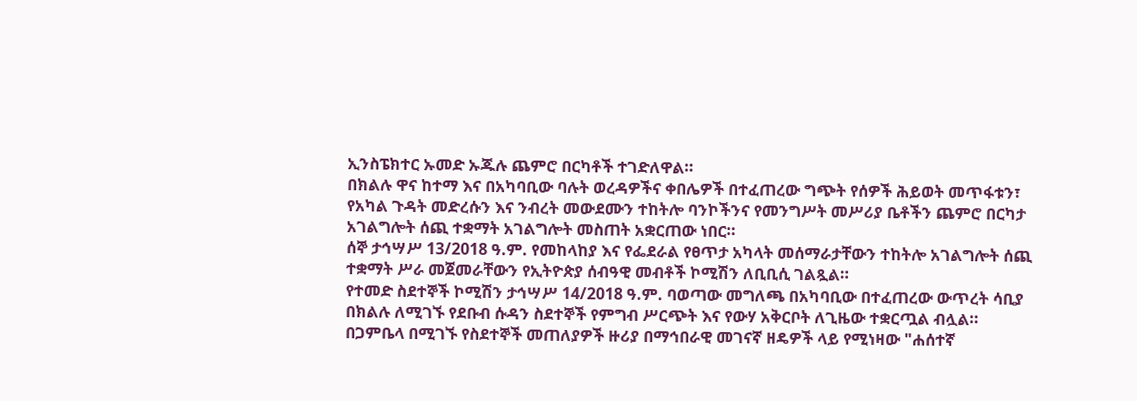ኢንስፔክተር ኡመድ ኡጁሉ ጨምሮ በርካቶች ተገድለዋል።
በክልሉ ዋና ከተማ እና በአካባቢው ባሉት ወረዳዎችና ቀበሌዎች በተፈጠረው ግጭት የሰዎች ሕይወት መጥፋቱን፣ የአካል ጉዳት መድረሱን እና ንብረት መውደሙን ተከትሎ ባንኮችንና የመንግሥት መሥሪያ ቤቶችን ጨምሮ በርካታ አገልግሎት ሰጪ ተቋማት አገልግሎት መስጠት አቋርጠው ነበር።
ሰኞ ታኅሣሥ 13/2018 ዓ.ም. የመከላከያ እና የፌደራል የፀጥታ አካላት መሰማራታቸውን ተከትሎ አገልግሎት ሰጪ ተቋማት ሥራ መጀመራቸውን የኢትዮጵያ ሰብዓዊ መብቶች ኮሚሽን ለቢቢሲ ገልጿል።
የተመድ ስደተኞች ኮሚሽን ታኅሣሥ 14/2018 ዓ.ም. ባወጣው መግለጫ በአካባቢው በተፈጠረው ውጥረት ሳቢያ በክልሉ ለሚገኙ የደቡብ ሱዳን ስደተኞች የምግብ ሥርጭት እና የውሃ አቅርቦት ለጊዜው ተቋርጧል ብሏል።
በጋምቤላ በሚገኙ የስደተኞች መጠለያዎች ዙሪያ በማኅበራዊ መገናኛ ዘዴዎች ላይ የሚነዛው "ሐሰተኛ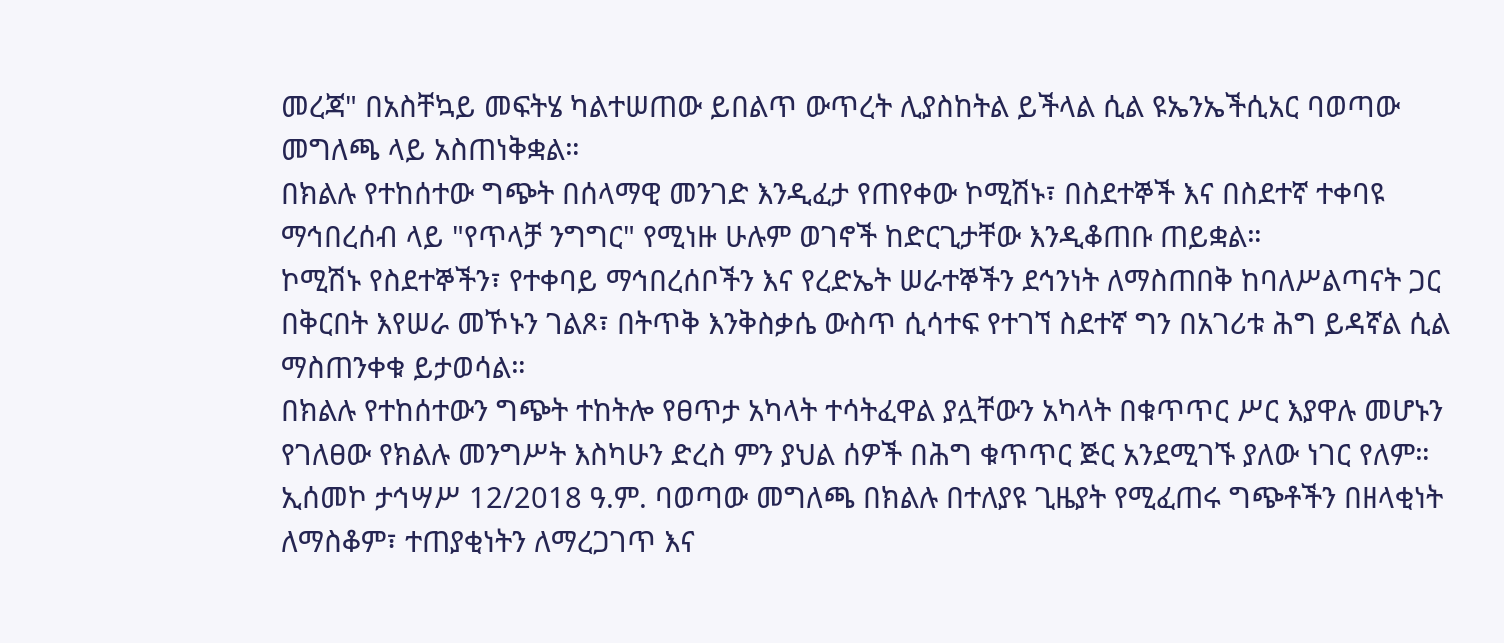መረጃ" በአስቸኳይ መፍትሄ ካልተሠጠው ይበልጥ ውጥረት ሊያስከትል ይችላል ሲል ዩኤንኤችሲአር ባወጣው መግለጫ ላይ አስጠነቅቋል።
በክልሉ የተከሰተው ግጭት በሰላማዊ መንገድ እንዲፈታ የጠየቀው ኮሚሽኑ፣ በስደተኞች እና በስደተኛ ተቀባዩ ማኅበረሰብ ላይ "የጥላቻ ንግግር" የሚነዙ ሁሉም ወገኖች ከድርጊታቸው እንዲቆጠቡ ጠይቋል።
ኮሚሽኑ የስደተኞችን፣ የተቀባይ ማኅበረሰቦችን እና የረድኤት ሠራተኞችን ደኅንነት ለማስጠበቅ ከባለሥልጣናት ጋር በቅርበት እየሠራ መኾኑን ገልጾ፣ በትጥቅ እንቅስቃሴ ውስጥ ሲሳተፍ የተገኘ ስደተኛ ግን በአገሪቱ ሕግ ይዳኛል ሲል ማስጠንቀቁ ይታወሳል።
በክልሉ የተከሰተውን ግጭት ተከትሎ የፀጥታ አካላት ተሳትፈዋል ያሏቸውን አካላት በቁጥጥር ሥር እያዋሉ መሆኑን የገለፀው የክልሉ መንግሥት እስካሁን ድረስ ምን ያህል ሰዎች በሕግ ቁጥጥር ጅር አንደሚገኙ ያለው ነገር የለም።
ኢሰመኮ ታኅሣሥ 12/2018 ዓ.ም. ባወጣው መግለጫ በክልሉ በተለያዩ ጊዜያት የሚፈጠሩ ግጭቶችን በዘላቂነት ለማስቆም፣ ተጠያቂነትን ለማረጋገጥ እና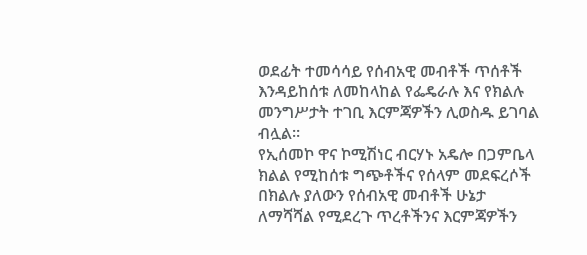ወደፊት ተመሳሳይ የሰብአዊ መብቶች ጥሰቶች እንዳይከሰቱ ለመከላከል የፌዴራሉ እና የክልሉ መንግሥታት ተገቢ እርምጃዎችን ሊወስዱ ይገባል ብሏል።
የኢሰመኮ ዋና ኮሚሽነር ብርሃኑ አዴሎ በጋምቤላ ክልል የሚከሰቱ ግጭቶችና የሰላም መደፍረሶች በክልሉ ያለውን የሰብአዊ መብቶች ሁኔታ ለማሻሻል የሚደረጉ ጥረቶችንና እርምጃዎችን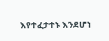እየተፈታተኑ እንደሆነ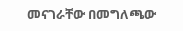መናገራቸው በመግለጫው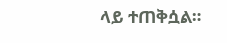ላይ ተጠቅሷል።